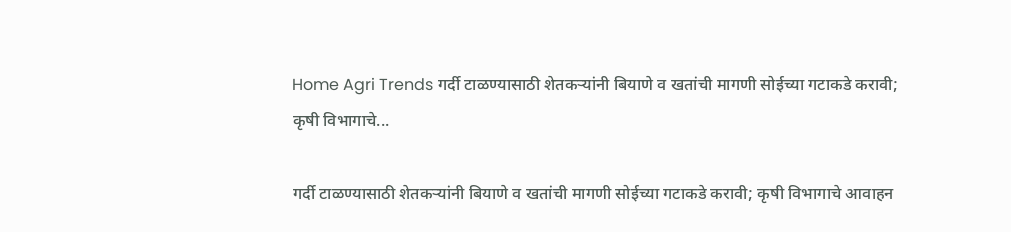Home Agri Trends गर्दी टाळण्यासाठी शेतकऱ्यांनी बियाणे व खतांची मागणी सोईच्या गटाकडे करावी; कृषी विभागाचे...

गर्दी टाळण्यासाठी शेतकऱ्यांनी बियाणे व खतांची मागणी सोईच्या गटाकडे करावी; कृषी विभागाचे आवाहन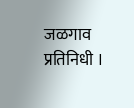जळगाव प्रतिनिधी ।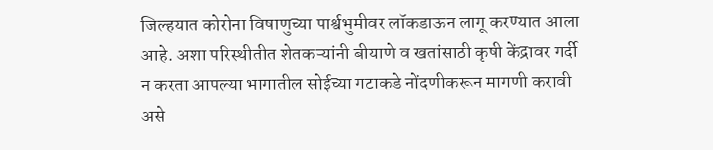जिल्हयात कोरोना विषाणुच्या पार्श्वभुमीवर लॉकडाऊन लागू करण्यात आला आहे. अशा परिस्थीतीत शेतकऱ्यांनी बीयाणे व खतांसाठी कृषी केंद्रावर गर्दी न करता आपल्या भागातील सोईच्या गटाकडे नोंदणीकरून मागणी करावी असे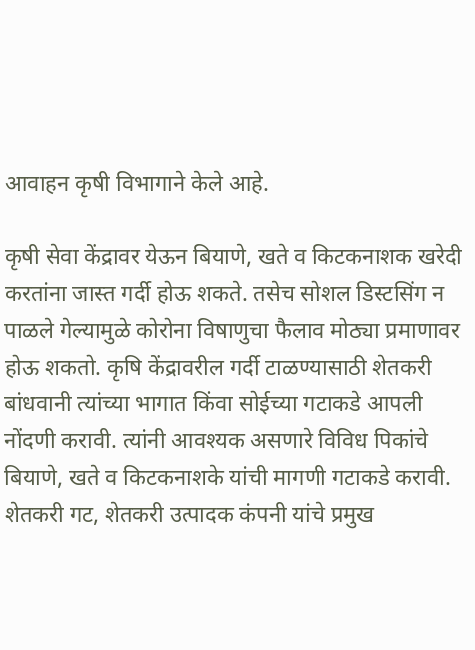आवाहन कृषी विभागाने केले आहे.

कृषी सेवा केंद्रावर येऊन बियाणे, खते व किटकनाशक खरेदी करतांना जास्त गर्दी होऊ शकते. तसेच सोशल डिस्टसिंग न पाळले गेल्यामुळे कोरोना विषाणुचा फैलाव मोठ्या प्रमाणावर होऊ शकतो. कृषि केंद्रावरील गर्दी टाळण्यासाठी शेतकरी बांधवानी त्यांच्या भागात किंवा सोईच्या गटाकडे आपली नोंदणी करावी. त्यांनी आवश्यक असणारे विविध पिकांचे बियाणे, खते व किटकनाशके यांची मागणी गटाकडे करावी. शेतकरी गट, शेतकरी उत्पादक कंपनी यांचे प्रमुख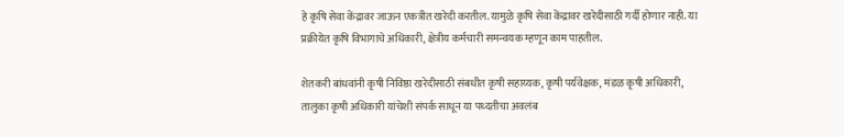हे कृषि सेवा केंद्रावर जाऊन एकत्रीत खरेदी करतील. यामुळे कृषि सेवा केंद्रावर खरेदीसाठी गर्दी होणार नाही. या प्रक्रीयेत कृषि विभागाचे अधिकारी, क्षेत्रीय कर्मचारी समन्वयक म्हणून काम पाहतील.

शेतकरी बांधवांनी कृषी निविष्ठा खरेदीसाठी संबधीत कृषी सहाय्यक, कृषी पर्यवेक्षक, मंडळ कृषी अधिकारी, तालुका कृषी अधिकारी यांचेशी संपर्क साधून या पध्दतीचा अवलंब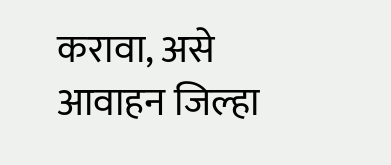करावा, असे आवाहन जिल्हा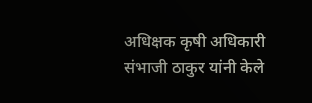अधिक्षक कृषी अधिकारी संभाजी ठाकुर यांनी केले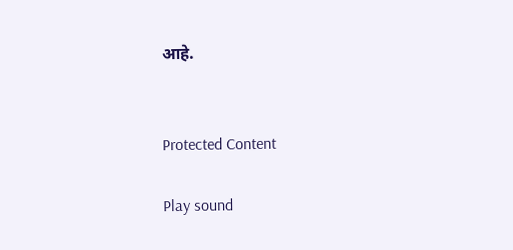आहे.


Protected Content

Play sound